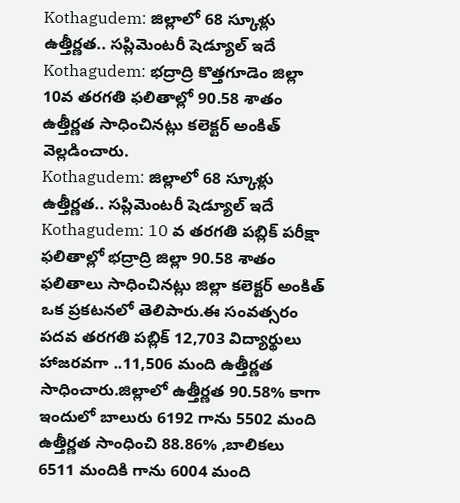Kothagudem: జిల్లాలో 68 స్కూళ్లు ఉత్తీర్ణత.. సప్లిమెంటరీ షెడ్యూల్ ఇదే
Kothagudem: భద్రాద్రి కొత్తగూడెం జిల్లా 10వ తరగతి ఫలితాల్లో 90.58 శాతం ఉత్తీర్ణత సాధించినట్లు కలెక్టర్ అంకిత్ వెల్లడించారు.
Kothagudem: జిల్లాలో 68 స్కూళ్లు ఉత్తీర్ణత.. సప్లిమెంటరీ షెడ్యూల్ ఇదే
Kothagudem: 10 వ తరగతి పబ్లిక్ పరీక్షా ఫలితాల్లో భద్రాద్రి జిల్లా 90.58 శాతం ఫలితాలు సాధించినట్లు జిల్లా కలెక్టర్ అంకిత్ ఒక ప్రకటనలో తెలిపారు.ఈ సంవత్సరం పదవ తరగతి పబ్లిక్ 12,703 విద్యార్థులు హాజరవగా ..11,506 మంది ఉత్తీర్ణత
సాధించారు.జిల్లాలో ఉత్తీర్ణత 90.58% కాగా ఇందులో బాలురు 6192 గాను 5502 మంది ఉత్తీర్ణత సాంధించి 88.86% ,బాలికలు 6511 మందికి గాను 6004 మంది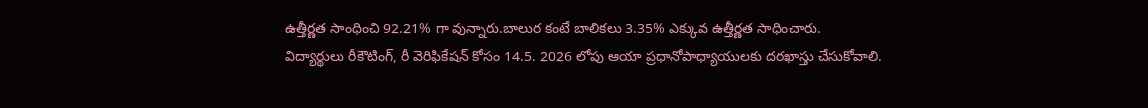ఉత్తీర్ణత సాంధించి 92.21% గా వున్నారు.బాలుర కంటే బాలికలు 3.35% ఎక్కువ ఉత్తీర్ణత సాధించారు.
విద్యార్థులు రీకౌటింగ్, రీ వెరిఫికేషన్ కోసం 14.5. 2026 లోపు ఆయా ప్రధానోపాధ్యాయులకు దరఖాస్తు చేసుకోవాలి.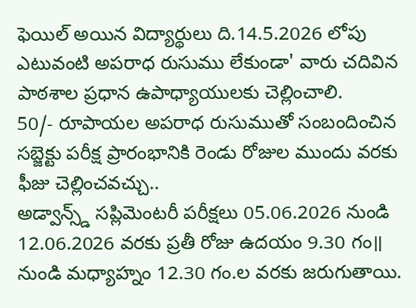ఫెయిల్ అయిన విద్యార్థులు ది.14.5.2026 లోపు ఎటువంటి అపరాధ రుసుము లేకుండా' వారు చదివిన పాఠశాల ప్రధాన ఉపాధ్యాయులకు చెల్లించాలి.
50/- రూపాయల అపరాధ రుసుముతో సంబందించిన సబ్జెక్టు పరీక్ష ప్రారంభానికి రెండు రోజుల ముందు వరకు ఫీజు చెల్లించవచ్చు..
అడ్వాన్స్డ్ సప్లిమెంటరీ పరీక్షలు 05.06.2026 నుండి 12.06.2026 వరకు ప్రతీ రోజు ఉదయం 9.30 గం॥ నుండి మధ్యాహ్నం 12.30 గం.ల వరకు జరుగుతాయి.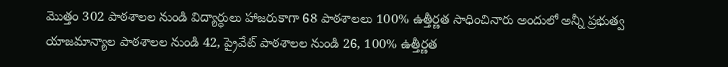మొత్తం 302 పాఠశాలల నుండి విద్యార్ధులు హాజరుకాగా 68 పాఠశాలలు 100% ఉత్తీర్ణత సాధించినారు అందులో అన్నీ ప్రభుత్వ యాజమాన్యాల పాఠశాలల నుండి 42, ప్రైవేట్ పాఠశాలల నుండి 26, 100% ఉత్తీర్ణత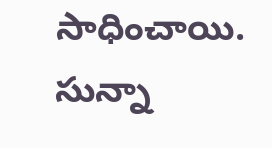సాధించాయి. సున్నా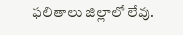ఫలితాలు జిల్లాలో లేవు.